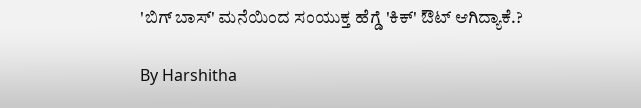'ಬಿಗ್ ಬಾಸ್' ಮನೆಯಿಂದ ಸಂಯುಕ್ತ ಹೆಗ್ಡೆ 'ಕಿಕ್' ಔಟ್ ಆಗಿದ್ಯಾಕೆ.?

By Harshitha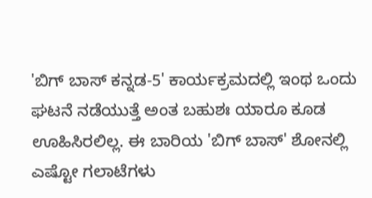'ಬಿಗ್ ಬಾಸ್ ಕನ್ನಡ-5' ಕಾರ್ಯಕ್ರಮದಲ್ಲಿ ಇಂಥ ಒಂದು ಘಟನೆ ನಡೆಯುತ್ತೆ ಅಂತ ಬಹುಶಃ ಯಾರೂ ಕೂಡ ಊಹಿಸಿರಲಿಲ್ಲ. ಈ ಬಾರಿಯ 'ಬಿಗ್ ಬಾಸ್' ಶೋನಲ್ಲಿ ಎಷ್ಟೋ ಗಲಾಟೆಗಳು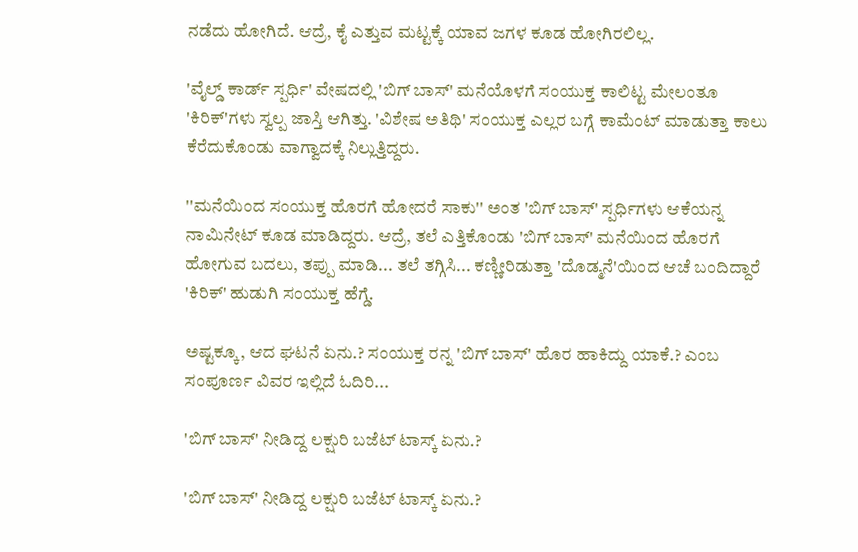ನಡೆದು ಹೋಗಿದೆ. ಆದ್ರೆ, ಕೈ ಎತ್ತುವ ಮಟ್ಟಕ್ಕೆ ಯಾವ ಜಗಳ ಕೂಡ ಹೋಗಿರಲಿಲ್ಲ.

'ವೈಲ್ಡ್ ಕಾರ್ಡ್ ಸ್ಪರ್ಧಿ' ವೇಷದಲ್ಲಿ 'ಬಿಗ್ ಬಾಸ್' ಮನೆಯೊಳಗೆ ಸಂಯುಕ್ತ ಕಾಲಿಟ್ಟ ಮೇಲಂತೂ 'ಕಿರಿಕ್'ಗಳು ಸ್ವಲ್ಪ ಜಾಸ್ತಿ ಆಗಿತ್ತು. 'ವಿಶೇಷ ಅತಿಥಿ' ಸಂಯುಕ್ತ ಎಲ್ಲರ ಬಗ್ಗೆ ಕಾಮೆಂಟ್ ಮಾಡುತ್ತಾ ಕಾಲು ಕೆರೆದುಕೊಂಡು ವಾಗ್ವಾದಕ್ಕೆ ನಿಲ್ಲುತ್ತಿದ್ದರು.

''ಮನೆಯಿಂದ ಸಂಯುಕ್ತ ಹೊರಗೆ ಹೋದರೆ ಸಾಕು'' ಅಂತ 'ಬಿಗ್ ಬಾಸ್' ಸ್ಪರ್ಧಿಗಳು ಆಕೆಯನ್ನ ನಾಮಿನೇಟ್ ಕೂಡ ಮಾಡಿದ್ದರು. ಆದ್ರೆ, ತಲೆ ಎತ್ತಿಕೊಂಡು 'ಬಿಗ್ ಬಾಸ್' ಮನೆಯಿಂದ ಹೊರಗೆ ಹೋಗುವ ಬದಲು, ತಪ್ಪು ಮಾಡಿ... ತಲೆ ತಗ್ಗಿಸಿ... ಕಣ್ಣೀರಿಡುತ್ತಾ 'ದೊಡ್ಮನೆ'ಯಿಂದ ಆಚೆ ಬಂದಿದ್ದಾರೆ 'ಕಿರಿಕ್' ಹುಡುಗಿ ಸಂಯುಕ್ತ ಹೆಗ್ಡೆ.

ಅಷ್ಟಕ್ಕೂ, ಆದ ಘಟನೆ ಏನು.? ಸಂಯುಕ್ತ ರನ್ನ 'ಬಿಗ್ ಬಾಸ್' ಹೊರ ಹಾಕಿದ್ದು ಯಾಕೆ.? ಎಂಬ ಸಂಪೂರ್ಣ ವಿವರ ಇಲ್ಲಿದೆ ಓದಿರಿ...

'ಬಿಗ್ ಬಾಸ್' ನೀಡಿದ್ದ ಲಕ್ಷುರಿ ಬಜೆಟ್ ಟಾಸ್ಕ್ ಏನು.?

'ಬಿಗ್ ಬಾಸ್' ನೀಡಿದ್ದ ಲಕ್ಷುರಿ ಬಜೆಟ್ ಟಾಸ್ಕ್ ಏನು.?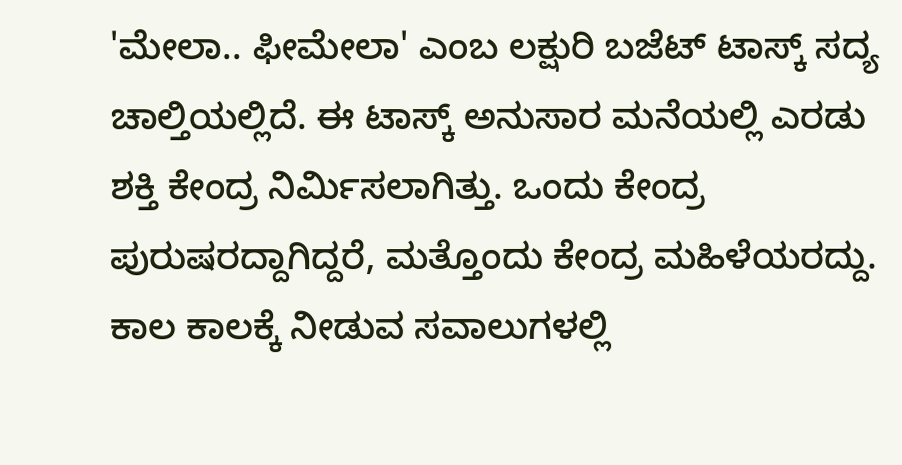'ಮೇಲಾ.. ಫೀಮೇಲಾ' ಎಂಬ ಲಕ್ಷುರಿ ಬಜೆಟ್ ಟಾಸ್ಕ್ ಸದ್ಯ ಚಾಲ್ತಿಯಲ್ಲಿದೆ. ಈ ಟಾಸ್ಕ್ ಅನುಸಾರ ಮನೆಯಲ್ಲಿ ಎರಡು ಶಕ್ತಿ ಕೇಂದ್ರ ನಿರ್ಮಿಸಲಾಗಿತ್ತು. ಒಂದು ಕೇಂದ್ರ ಪುರುಷರದ್ದಾಗಿದ್ದರೆ, ಮತ್ತೊಂದು ಕೇಂದ್ರ ಮಹಿಳೆಯರದ್ದು. ಕಾಲ ಕಾಲಕ್ಕೆ ನೀಡುವ ಸವಾಲುಗಳಲ್ಲಿ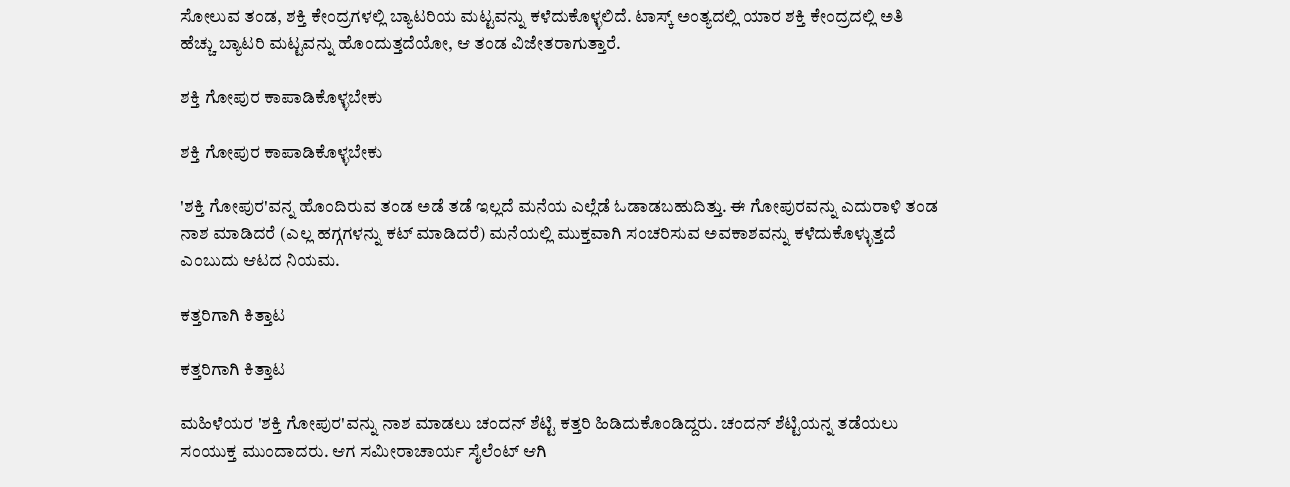ಸೋಲುವ ತಂಡ, ಶಕ್ತಿ ಕೇಂದ್ರಗಳಲ್ಲಿ ಬ್ಯಾಟರಿಯ ಮಟ್ಟವನ್ನು ಕಳೆದುಕೊಳ್ಳಲಿದೆ. ಟಾಸ್ಕ್ ಅಂತ್ಯದಲ್ಲಿ ಯಾರ ಶಕ್ತಿ ಕೇಂದ್ರದಲ್ಲಿ ಅತಿ ಹೆಚ್ಚು ಬ್ಯಾಟರಿ ಮಟ್ಟವನ್ನು ಹೊಂದುತ್ತದೆಯೋ, ಆ ತಂಡ ವಿಜೇತರಾಗುತ್ತಾರೆ.

ಶಕ್ತಿ ಗೋಪುರ ಕಾಪಾಡಿಕೊಳ್ಳಬೇಕು

ಶಕ್ತಿ ಗೋಪುರ ಕಾಪಾಡಿಕೊಳ್ಳಬೇಕು

'ಶಕ್ತಿ ಗೋಪುರ'ವನ್ನ ಹೊಂದಿರುವ ತಂಡ ಅಡೆ ತಡೆ ಇಲ್ಲದೆ ಮನೆಯ ಎಲ್ಲೆಡೆ ಓಡಾಡಬಹುದಿತ್ತು. ಈ ಗೋಪುರವನ್ನು ಎದುರಾಳಿ ತಂಡ ನಾಶ ಮಾಡಿದರೆ (ಎಲ್ಲ ಹಗ್ಗಗಳನ್ನು ಕಟ್ ಮಾಡಿದರೆ) ಮನೆಯಲ್ಲಿ ಮುಕ್ತವಾಗಿ ಸಂಚರಿಸುವ ಅವಕಾಶವನ್ನು ಕಳೆದುಕೊಳ್ಳುತ್ತದೆ ಎಂಬುದು ಆಟದ ನಿಯಮ.

ಕತ್ತರಿಗಾಗಿ ಕಿತ್ತಾಟ

ಕತ್ತರಿಗಾಗಿ ಕಿತ್ತಾಟ

ಮಹಿಳೆಯರ 'ಶಕ್ತಿ ಗೋಪುರ'ವನ್ನು ನಾಶ ಮಾಡಲು ಚಂದನ್ ಶೆಟ್ಟಿ ಕತ್ತರಿ ಹಿಡಿದುಕೊಂಡಿದ್ದರು. ಚಂದನ್ ಶೆಟ್ಟಿಯನ್ನ ತಡೆಯಲು ಸಂಯುಕ್ತ ಮುಂದಾದರು. ಆಗ ಸಮೀರಾಚಾರ್ಯ ಸೈಲೆಂಟ್ ಆಗಿ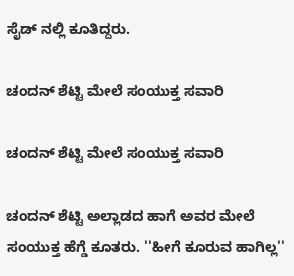ಸೈಡ್ ನಲ್ಲಿ ಕೂತಿದ್ದರು.

ಚಂದನ್ ಶೆಟ್ಟಿ ಮೇಲೆ ಸಂಯುಕ್ತ ಸವಾರಿ

ಚಂದನ್ ಶೆಟ್ಟಿ ಮೇಲೆ ಸಂಯುಕ್ತ ಸವಾರಿ

ಚಂದನ್ ಶೆಟ್ಟಿ ಅಲ್ಲಾಡದ ಹಾಗೆ ಅವರ ಮೇಲೆ ಸಂಯುಕ್ತ ಹೆಗ್ಡೆ ಕೂತರು. ''ಹೀಗೆ ಕೂರುವ ಹಾಗಿಲ್ಲ''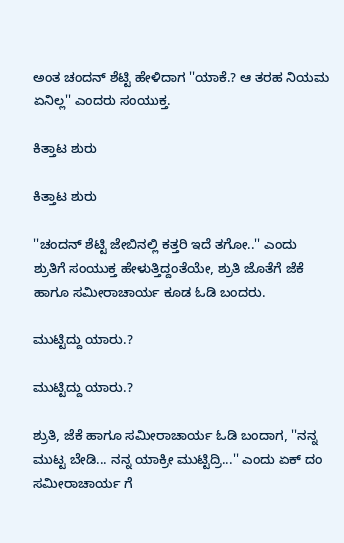ಅಂತ ಚಂದನ್ ಶೆಟ್ಟಿ ಹೇಳಿದಾಗ ''ಯಾಕೆ.? ಆ ತರಹ ನಿಯಮ ಏನಿಲ್ಲ'' ಎಂದರು ಸಂಯುಕ್ತ.

ಕಿತ್ತಾಟ ಶುರು

ಕಿತ್ತಾಟ ಶುರು

''ಚಂದನ್ ಶೆಟ್ಟಿ ಜೇಬಿನಲ್ಲಿ ಕತ್ತರಿ ಇದೆ ತಗೋ..'' ಎಂದು ಶ್ರುತಿಗೆ ಸಂಯುಕ್ತ ಹೇಳುತ್ತಿದ್ದಂತೆಯೇ, ಶ್ರುತಿ ಜೊತೆಗೆ ಜೆಕೆ ಹಾಗೂ ಸಮೀರಾಚಾರ್ಯ ಕೂಡ ಓಡಿ ಬಂದರು.

ಮುಟ್ಟಿದ್ದು ಯಾರು.?

ಮುಟ್ಟಿದ್ದು ಯಾರು.?

ಶ್ರುತಿ, ಜೆಕೆ ಹಾಗೂ ಸಮೀರಾಚಾರ್ಯ ಓಡಿ ಬಂದಾಗ, ''ನನ್ನ ಮುಟ್ಟ ಬೇಡಿ... ನನ್ನ ಯಾಕ್ರೀ ಮುಟ್ಟಿದ್ರಿ...'' ಎಂದು ಏಕ್ ದಂ ಸಮೀರಾಚಾರ್ಯ ಗೆ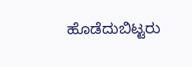ಹೊಡೆದುಬಿಟ್ಟರು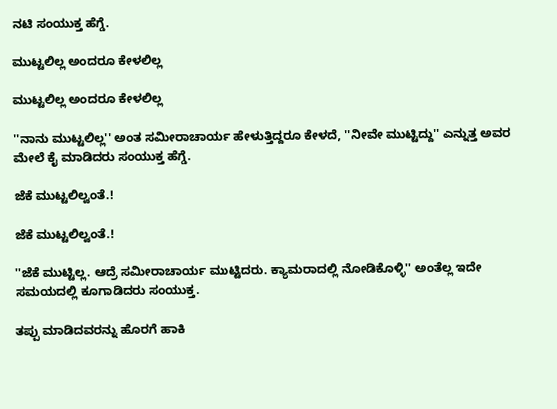ನಟಿ ಸಂಯುಕ್ತ ಹೆಗ್ಡೆ.

ಮುಟ್ಟಲಿಲ್ಲ ಅಂದರೂ ಕೇಳಲಿಲ್ಲ

ಮುಟ್ಟಲಿಲ್ಲ ಅಂದರೂ ಕೇಳಲಿಲ್ಲ

''ನಾನು ಮುಟ್ಟಲಿಲ್ಲ'' ಅಂತ ಸಮೀರಾಚಾರ್ಯ ಹೇಳುತ್ತಿದ್ದರೂ ಕೇಳದೆ, ''ನೀವೇ ಮುಟ್ಟಿದ್ದು'' ಎನ್ನುತ್ತ ಅವರ ಮೇಲೆ ಕೈ ಮಾಡಿದರು ಸಂಯುಕ್ತ ಹೆಗ್ಡೆ.

ಜೆಕೆ ಮುಟ್ಟಲಿಲ್ವಂತೆ.!

ಜೆಕೆ ಮುಟ್ಟಲಿಲ್ವಂತೆ.!

''ಜೆಕೆ ಮುಟ್ಟಿಲ್ಲ. ಆದ್ರೆ ಸಮೀರಾಚಾರ್ಯ ಮುಟ್ಟಿದರು. ಕ್ಯಾಮರಾದಲ್ಲಿ ನೋಡಿಕೊಳ್ಳಿ'' ಅಂತೆಲ್ಲ ಇದೇ ಸಮಯದಲ್ಲಿ ಕೂಗಾಡಿದರು ಸಂಯುಕ್ತ.

ತಪ್ಪು ಮಾಡಿದವರನ್ನು ಹೊರಗೆ ಹಾಕಿ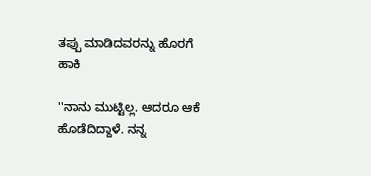ತಪ್ಪು ಮಾಡಿದವರನ್ನು ಹೊರಗೆ ಹಾಕಿ

''ನಾನು ಮುಟ್ಟಿಲ್ಲ. ಆದರೂ ಆಕೆ ಹೊಡೆದಿದ್ದಾಳೆ. ನನ್ನ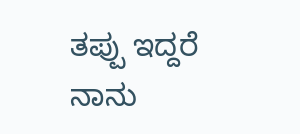ತಪ್ಪು ಇದ್ದರೆ ನಾನು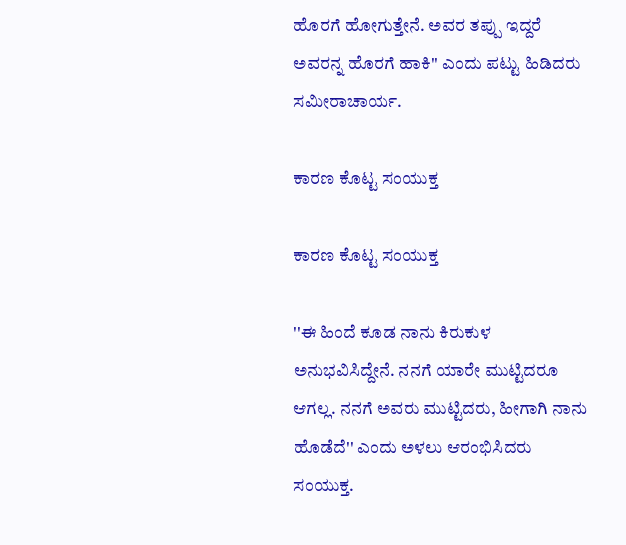ಹೊರಗೆ ಹೋಗುತ್ತೇನೆ. ಅವರ ತಪ್ಪು ಇದ್ದರೆ ಅವರನ್ನ ಹೊರಗೆ ಹಾಕಿ'' ಎಂದು ಪಟ್ಟು ಹಿಡಿದರು ಸಮೀರಾಚಾರ್ಯ.

ಕಾರಣ ಕೊಟ್ಟ ಸಂಯುಕ್ತ

ಕಾರಣ ಕೊಟ್ಟ ಸಂಯುಕ್ತ

''ಈ ಹಿಂದೆ ಕೂಡ ನಾನು ಕಿರುಕುಳ ಅನುಭವಿಸಿದ್ದೇನೆ. ನನಗೆ ಯಾರೇ ಮುಟ್ಟಿದರೂ ಆಗಲ್ಲ. ನನಗೆ ಅವರು ಮುಟ್ಟಿದರು, ಹೀಗಾಗಿ ನಾನು ಹೊಡೆದೆ'' ಎಂದು ಅಳಲು ಆರಂಭಿಸಿದರು ಸಂಯುಕ್ತ.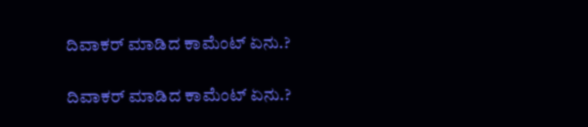ದಿವಾಕರ್ ಮಾಡಿದ ಕಾಮೆಂಟ್ ಏನು.?

ದಿವಾಕರ್ ಮಾಡಿದ ಕಾಮೆಂಟ್ ಏನು.?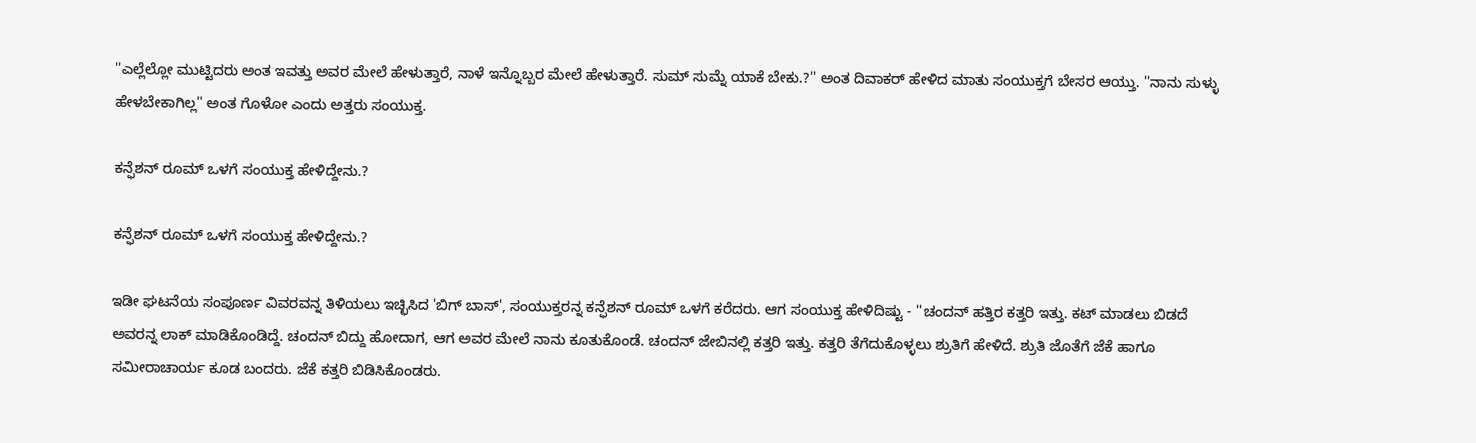''ಎಲ್ಲೆಲ್ಲೋ ಮುಟ್ಟಿದರು ಅಂತ ಇವತ್ತು ಅವರ ಮೇಲೆ ಹೇಳುತ್ತಾರೆ, ನಾಳೆ ಇನ್ನೊಬ್ಬರ ಮೇಲೆ ಹೇಳುತ್ತಾರೆ. ಸುಮ್ ಸುಮ್ನೆ ಯಾಕೆ ಬೇಕು.?'' ಅಂತ ದಿವಾಕರ್ ಹೇಳಿದ ಮಾತು ಸಂಯುಕ್ತಗೆ ಬೇಸರ ಆಯ್ತು. ''ನಾನು ಸುಳ್ಳು ಹೇಳಬೇಕಾಗಿಲ್ಲ'' ಅಂತ ಗೊಳೋ ಎಂದು ಅತ್ತರು ಸಂಯುಕ್ತ.

ಕನ್ಫೆಶನ್ ರೂಮ್ ಒಳಗೆ ಸಂಯುಕ್ತ ಹೇಳಿದ್ದೇನು.?

ಕನ್ಫೆಶನ್ ರೂಮ್ ಒಳಗೆ ಸಂಯುಕ್ತ ಹೇಳಿದ್ದೇನು.?

ಇಡೀ ಘಟನೆಯ ಸಂಪೂರ್ಣ ವಿವರವನ್ನ ತಿಳಿಯಲು ಇಚ್ಛಿಸಿದ 'ಬಿಗ್ ಬಾಸ್', ಸಂಯುಕ್ತರನ್ನ ಕನ್ಫೆಶನ್ ರೂಮ್ ಒಳಗೆ ಕರೆದರು. ಆಗ ಸಂಯುಕ್ತ ಹೇಳಿದಿಷ್ಟು - ''ಚಂದನ್ ಹತ್ತಿರ ಕತ್ತರಿ ಇತ್ತು. ಕಟ್ ಮಾಡಲು ಬಿಡದೆ ಅವರನ್ನ ಲಾಕ್ ಮಾಡಿಕೊಂಡಿದ್ದೆ. ಚಂದನ್ ಬಿದ್ದು ಹೋದಾಗ, ಆಗ ಅವರ ಮೇಲೆ ನಾನು ಕೂತುಕೊಂಡೆ. ಚಂದನ್ ಜೇಬಿನಲ್ಲಿ ಕತ್ತರಿ ಇತ್ತು. ಕತ್ತರಿ ತೆಗೆದುಕೊಳ್ಳಲು ಶ್ರುತಿಗೆ ಹೇಳಿದೆ. ಶ್ರುತಿ ಜೊತೆಗೆ ಜೆಕೆ ಹಾಗೂ ಸಮೀರಾಚಾರ್ಯ ಕೂಡ ಬಂದರು. ಜೆಕೆ ಕತ್ತರಿ ಬಿಡಿಸಿಕೊಂಡರು.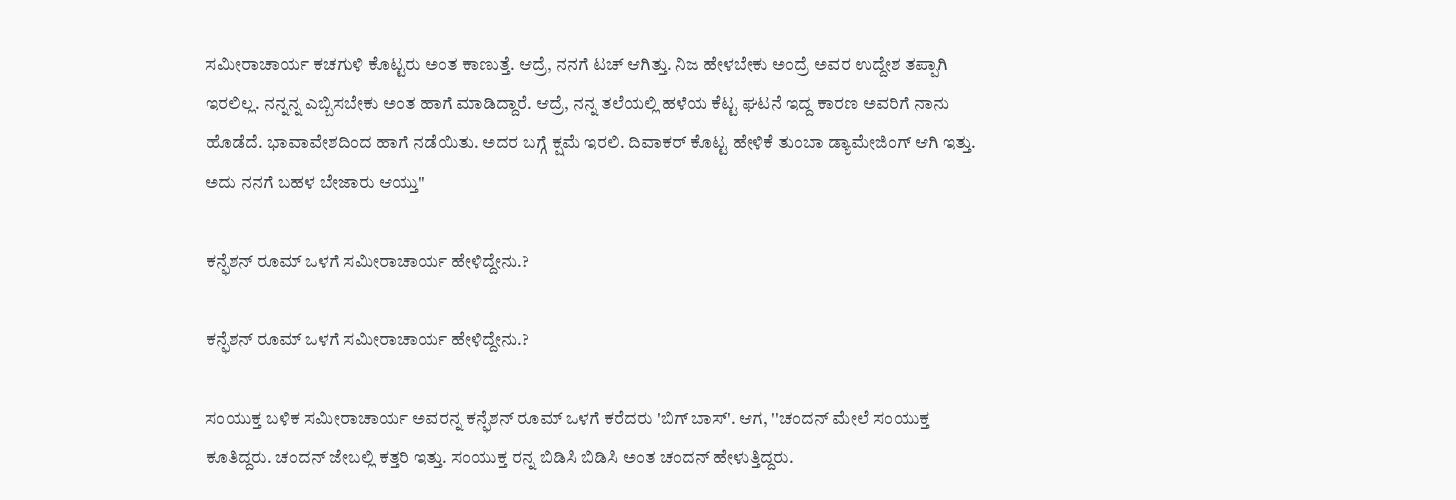ಸಮೀರಾಚಾರ್ಯ ಕಚಗುಳಿ ಕೊಟ್ಟರು ಅಂತ ಕಾಣುತ್ತೆ. ಆದ್ರೆ, ನನಗೆ ಟಚ್ ಆಗಿತ್ತು. ನಿಜ ಹೇಳಬೇಕು ಅಂದ್ರೆ ಅವರ ಉದ್ದೇಶ ತಪ್ಪಾಗಿ ಇರಲಿಲ್ಲ. ನನ್ನನ್ನ ಎಬ್ಬಿಸಬೇಕು ಅಂತ ಹಾಗೆ ಮಾಡಿದ್ದಾರೆ. ಆದ್ರೆ, ನನ್ನ ತಲೆಯಲ್ಲಿ ಹಳೆಯ ಕೆಟ್ಟ ಘಟನೆ ಇದ್ದ ಕಾರಣ ಅವರಿಗೆ ನಾನು ಹೊಡೆದೆ. ಭಾವಾವೇಶದಿಂದ ಹಾಗೆ ನಡೆಯಿತು. ಅದರ ಬಗ್ಗೆ ಕ್ಷಮೆ ಇರಲಿ. ದಿವಾಕರ್ ಕೊಟ್ಟ ಹೇಳಿಕೆ ತುಂಬಾ ಡ್ಯಾಮೇಜಿಂಗ್ ಆಗಿ ಇತ್ತು. ಅದು ನನಗೆ ಬಹಳ ಬೇಜಾರು ಆಯ್ತು''

ಕನ್ಫೆಶನ್ ರೂಮ್ ಒಳಗೆ ಸಮೀರಾಚಾರ್ಯ ಹೇಳಿದ್ದೇನು.?

ಕನ್ಫೆಶನ್ ರೂಮ್ ಒಳಗೆ ಸಮೀರಾಚಾರ್ಯ ಹೇಳಿದ್ದೇನು.?

ಸಂಯುಕ್ತ ಬಳಿಕ ಸಮೀರಾಚಾರ್ಯ ಅವರನ್ನ ಕನ್ಫೆಶನ್ ರೂಮ್ ಒಳಗೆ ಕರೆದರು 'ಬಿಗ್ ಬಾಸ್'. ಆಗ, ''ಚಂದನ್ ಮೇಲೆ ಸಂಯುಕ್ತ ಕೂತಿದ್ದರು. ಚಂದನ್ ಜೇಬಲ್ಲಿ ಕತ್ತರಿ ಇತ್ತು. ಸಂಯುಕ್ತ ರನ್ನ ಬಿಡಿಸಿ ಬಿಡಿಸಿ ಅಂತ ಚಂದನ್ ಹೇಳುತ್ತಿದ್ದರು.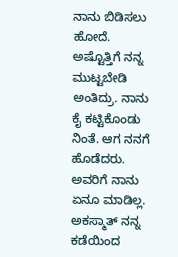ನಾನು ಬಿಡಿಸಲು ಹೋದೆ. ಅಷ್ಟೊತ್ತಿಗೆ ನನ್ನ ಮುಟ್ಟಬೇಡಿ ಅಂತಿದ್ರು. ನಾನು ಕೈ ಕಟ್ಟಿಕೊಂಡು ನಿಂತೆ. ಆಗ ನನಗೆ ಹೊಡೆದರು. ಅವರಿಗೆ ನಾನು ಏನೂ ಮಾಡಿಲ್ಲ. ಅಕಸ್ಮಾತ್ ನನ್ನ ಕಡೆಯಿಂದ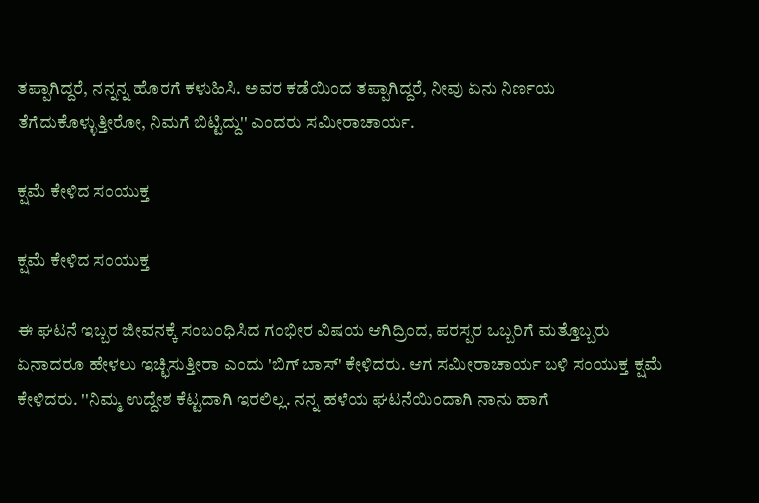ತಪ್ಪಾಗಿದ್ದರೆ, ನನ್ನನ್ನ ಹೊರಗೆ ಕಳುಹಿಸಿ. ಅವರ ಕಡೆಯಿಂದ ತಪ್ಪಾಗಿದ್ದರೆ, ನೀವು ಏನು ನಿರ್ಣಯ ತೆಗೆದುಕೊಳ್ಳುತ್ತೀರೋ, ನಿಮಗೆ ಬಿಟ್ಟಿದ್ದು'' ಎಂದರು ಸಮೀರಾಚಾರ್ಯ.

ಕ್ಷಮೆ ಕೇಳಿದ ಸಂಯುಕ್ತ

ಕ್ಷಮೆ ಕೇಳಿದ ಸಂಯುಕ್ತ

ಈ ಘಟನೆ ಇಬ್ಬರ ಜೀವನಕ್ಕೆ ಸಂಬಂಧಿಸಿದ ಗಂಭೀರ ವಿಷಯ ಆಗಿದ್ರಿಂದ, ಪರಸ್ಪರ ಒಬ್ಬರಿಗೆ ಮತ್ತೊಬ್ಬರು ಏನಾದರೂ ಹೇಳಲು ಇಚ್ಛಿಸುತ್ತೀರಾ ಎಂದು 'ಬಿಗ್ ಬಾಸ್' ಕೇಳಿದರು. ಆಗ ಸಮೀರಾಚಾರ್ಯ ಬಳಿ ಸಂಯುಕ್ತ ಕ್ಷಮೆ ಕೇಳಿದರು. ''ನಿಮ್ಮ ಉದ್ದೇಶ ಕೆಟ್ಟದಾಗಿ ಇರಲಿಲ್ಲ. ನನ್ನ ಹಳೆಯ ಘಟನೆಯಿಂದಾಗಿ ನಾನು ಹಾಗೆ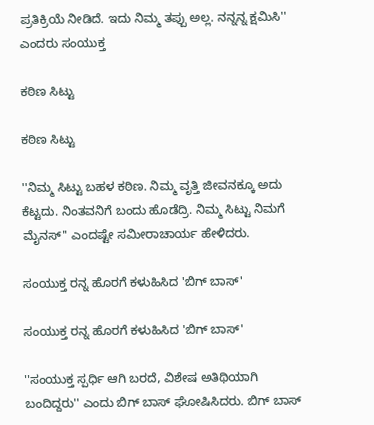ಪ್ರತಿಕ್ರಿಯೆ ನೀಡಿದೆ. ಇದು ನಿಮ್ಮ ತಪ್ಪು ಅಲ್ಲ. ನನ್ನನ್ನ ಕ್ಷಮಿಸಿ'' ಎಂದರು ಸಂಯುಕ್ತ

ಕಠಿಣ ಸಿಟ್ಟು

ಕಠಿಣ ಸಿಟ್ಟು

''ನಿಮ್ಮ ಸಿಟ್ಟು ಬಹಳ ಕಠಿಣ. ನಿಮ್ಮ ವೃತ್ತಿ ಜೀವನಕ್ಕೂ ಅದು ಕೆಟ್ಟದು. ನಿಂತವನಿಗೆ ಬಂದು ಹೊಡೆದ್ರಿ. ನಿಮ್ಮ ಸಿಟ್ಟು ನಿಮಗೆ ಮೈನಸ್'' ಎಂದಷ್ಟೇ ಸಮೀರಾಚಾರ್ಯ ಹೇಳಿದರು.

ಸಂಯುಕ್ತ ರನ್ನ ಹೊರಗೆ ಕಳುಹಿಸಿದ 'ಬಿಗ್ ಬಾಸ್'

ಸಂಯುಕ್ತ ರನ್ನ ಹೊರಗೆ ಕಳುಹಿಸಿದ 'ಬಿಗ್ ಬಾಸ್'

''ಸಂಯುಕ್ತ ಸ್ಪರ್ಧಿ ಆಗಿ ಬರದೆ, ವಿಶೇಷ ಅತಿಥಿಯಾಗಿ ಬಂದಿದ್ದರು'' ಎಂದು ಬಿಗ್ ಬಾಸ್ ಘೋಷಿಸಿದರು. ಬಿಗ್ ಬಾಸ್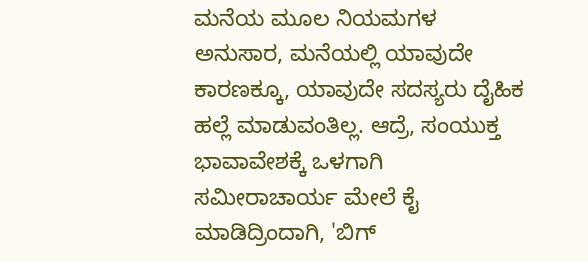ಮನೆಯ ಮೂಲ ನಿಯಮಗಳ ಅನುಸಾರ, ಮನೆಯಲ್ಲಿ ಯಾವುದೇ ಕಾರಣಕ್ಕೂ, ಯಾವುದೇ ಸದಸ್ಯರು ದೈಹಿಕ ಹಲ್ಲೆ ಮಾಡುವಂತಿಲ್ಲ. ಆದ್ರೆ, ಸಂಯುಕ್ತ ಭಾವಾವೇಶಕ್ಕೆ ಒಳಗಾಗಿ ಸಮೀರಾಚಾರ್ಯ ಮೇಲೆ ಕೈ ಮಾಡಿದ್ರಿಂದಾಗಿ, 'ಬಿಗ್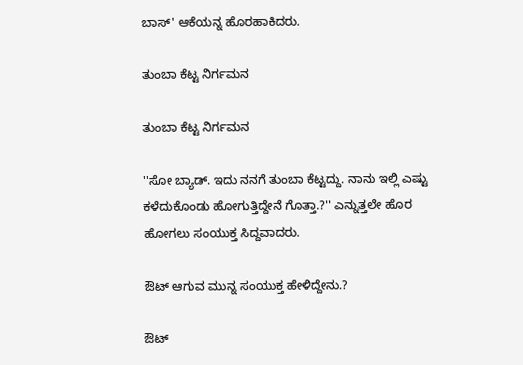ಬಾಸ್' ಆಕೆಯನ್ನ ಹೊರಹಾಕಿದರು.

ತುಂಬಾ ಕೆಟ್ಟ ನಿರ್ಗಮನ

ತುಂಬಾ ಕೆಟ್ಟ ನಿರ್ಗಮನ

''ಸೋ ಬ್ಯಾಡ್. ಇದು ನನಗೆ ತುಂಬಾ ಕೆಟ್ಟದ್ದು. ನಾನು ಇಲ್ಲಿ ಎಷ್ಟು ಕಳೆದುಕೊಂಡು ಹೋಗುತ್ತಿದ್ದೇನೆ ಗೊತ್ತಾ.?'' ಎನ್ನುತ್ತಲೇ ಹೊರ ಹೋಗಲು ಸಂಯುಕ್ತ ಸಿದ್ದವಾದರು.

ಔಟ್ ಆಗುವ ಮುನ್ನ ಸಂಯುಕ್ತ ಹೇಳಿದ್ದೇನು.?

ಔಟ್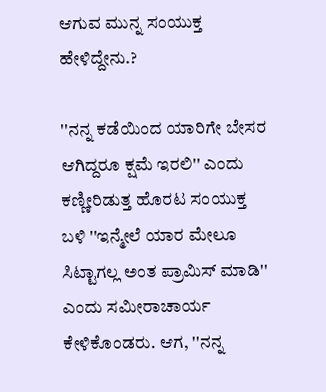ಆಗುವ ಮುನ್ನ ಸಂಯುಕ್ತ ಹೇಳಿದ್ದೇನು.?

''ನನ್ನ ಕಡೆಯಿಂದ ಯಾರಿಗೇ ಬೇಸರ ಆಗಿದ್ದರೂ ಕ್ಷಮೆ ಇರಲಿ'' ಎಂದು ಕಣ್ಣೀರಿಡುತ್ತ ಹೊರಟ ಸಂಯುಕ್ತ ಬಳಿ ''ಇನ್ಮೇಲೆ ಯಾರ ಮೇಲೂ ಸಿಟ್ಟಾಗಲ್ಲ ಅಂತ ಪ್ರಾಮಿಸ್ ಮಾಡಿ'' ಎಂದು ಸಮೀರಾಚಾರ್ಯ ಕೇಳಿಕೊಂಡರು. ಆಗ, ''ನನ್ನ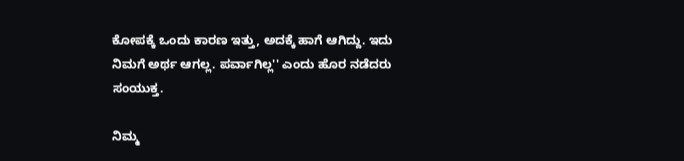ಕೋಪಕ್ಕೆ ಒಂದು ಕಾರಣ ಇತ್ತು, ಅದಕ್ಕೆ ಹಾಗೆ ಆಗಿದ್ದು. ಇದು ನಿಮಗೆ ಅರ್ಥ ಆಗಲ್ಲ. ಪರ್ವಾಗಿಲ್ಲ'' ಎಂದು ಹೊರ ನಡೆದರು ಸಂಯುಕ್ತ.

ನಿಮ್ಮ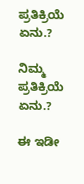ಪ್ರತಿಕ್ರಿಯೆ ಏನು.?

ನಿಮ್ಮ ಪ್ರತಿಕ್ರಿಯೆ ಏನು.?

ಈ ಇಡೀ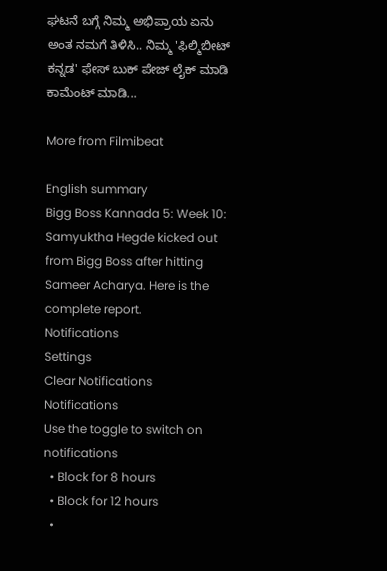ಘಟನೆ ಬಗ್ಗೆ ನಿಮ್ಮ ಅಭಿಪ್ರಾಯ ಏನು ಅಂತ ನಮಗೆ ತಿಳಿಸಿ.. ನಿಮ್ಮ 'ಫಿಲ್ಮಿಬೀಟ್ ಕನ್ನಡ' ಫೇಸ್ ಬುಕ್ ಪೇಜ್ ಲೈಕ್ ಮಾಡಿ ಕಾಮೆಂಟ್ ಮಾಡಿ...

More from Filmibeat

English summary
Bigg Boss Kannada 5: Week 10: Samyuktha Hegde kicked out from Bigg Boss after hitting Sameer Acharya. Here is the complete report.
Notifications
Settings
Clear Notifications
Notifications
Use the toggle to switch on notifications
  • Block for 8 hours
  • Block for 12 hours
  •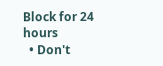Block for 24 hours
  • Don't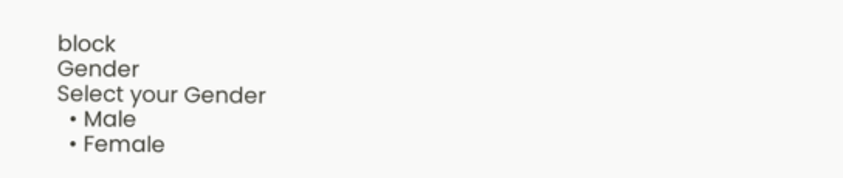block
Gender
Select your Gender
  • Male
  • Female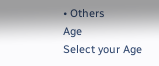• Others
Age
Select your Age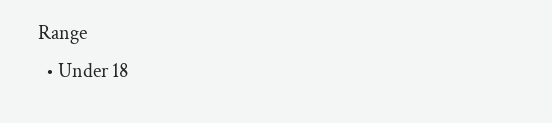Range
  • Under 18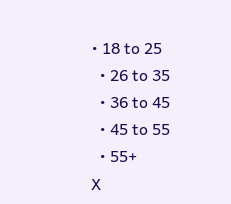• 18 to 25
  • 26 to 35
  • 36 to 45
  • 45 to 55
  • 55+
X